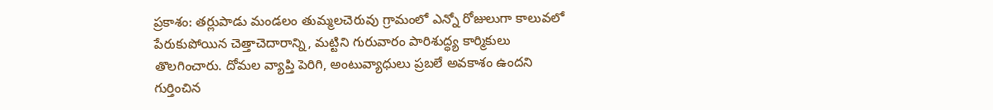ప్రకాశం: తర్లుపాడు మండలం తుమ్మలచెరువు గ్రామంలో ఎన్నో రోజులుగా కాలువలో పేరుకుపోయిన చెత్తాచెదారాన్ని, మట్టిని గురువారం పారిశుద్ధ్య కార్మికులు తొలగించారు. దోమల వ్యాప్తి పెరిగి, అంటువ్యాధులు ప్రబలే అవకాశం ఉందని గుర్తించిన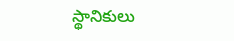స్థానికులు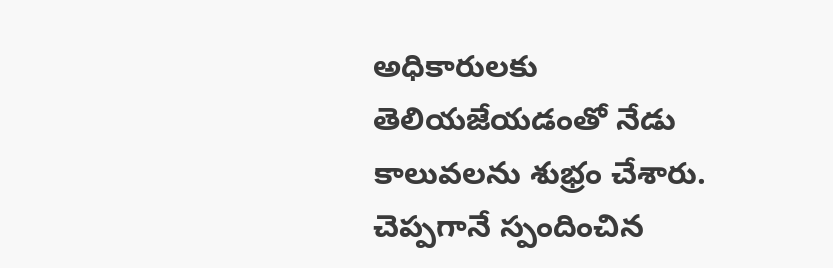అధికారులకు తెలియజేయడంతో నేడు కాలువలను శుభ్రం చేశారు. చెప్పగానే స్పందించిన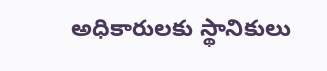అధికారులకు స్థానికులు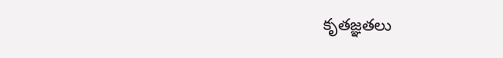కృతజ్ఞతలు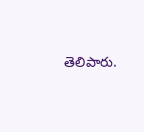తెలిపారు.